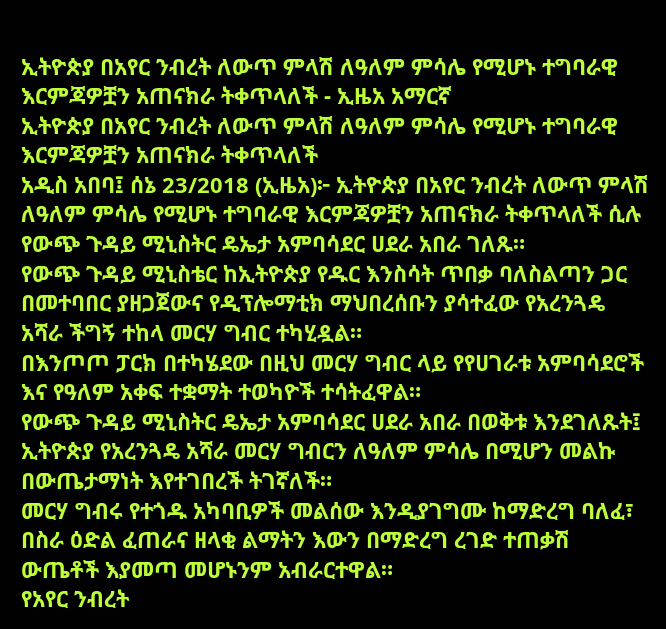ኢትዮጵያ በአየር ንብረት ለውጥ ምላሽ ለዓለም ምሳሌ የሚሆኑ ተግባራዊ እርምጃዎቿን አጠናክራ ትቀጥላለች - ኢዜአ አማርኛ
ኢትዮጵያ በአየር ንብረት ለውጥ ምላሽ ለዓለም ምሳሌ የሚሆኑ ተግባራዊ እርምጃዎቿን አጠናክራ ትቀጥላለች
አዲስ አበባ፤ ሰኔ 23/2018 (ኢዜአ)፦ ኢትዮጵያ በአየር ንብረት ለውጥ ምላሽ ለዓለም ምሳሌ የሚሆኑ ተግባራዊ እርምጃዎቿን አጠናክራ ትቀጥላለች ሲሉ የውጭ ጉዳይ ሚኒስትር ዴኤታ አምባሳደር ሀደራ አበራ ገለጹ።
የውጭ ጉዳይ ሚኒስቴር ከኢትዮጵያ የዱር እንስሳት ጥበቃ ባለስልጣን ጋር በመተባበር ያዘጋጀውና የዲፕሎማቲክ ማህበረሰቡን ያሳተፈው የአረንጓዴ አሻራ ችግኝ ተከላ መርሃ ግብር ተካሂዷል።
በእንጦጦ ፓርክ በተካሄደው በዚህ መርሃ ግብር ላይ የየሀገራቱ አምባሳደሮች እና የዓለም አቀፍ ተቋማት ተወካዮች ተሳትፈዋል።
የውጭ ጉዳይ ሚኒስትር ዴኤታ አምባሳደር ሀደራ አበራ በወቅቱ እንደገለጹት፤ ኢትዮጵያ የአረንጓዴ አሻራ መርሃ ግብርን ለዓለም ምሳሌ በሚሆን መልኩ በውጤታማነት እየተገበረች ትገኛለች።
መርሃ ግብሩ የተጎዱ አካባቢዎች መልሰው እንዲያገግሙ ከማድረግ ባለፈ፣ በስራ ዕድል ፈጠራና ዘላቂ ልማትን እውን በማድረግ ረገድ ተጠቃሽ ውጤቶች እያመጣ መሆኑንም አብራርተዋል።
የአየር ንብረት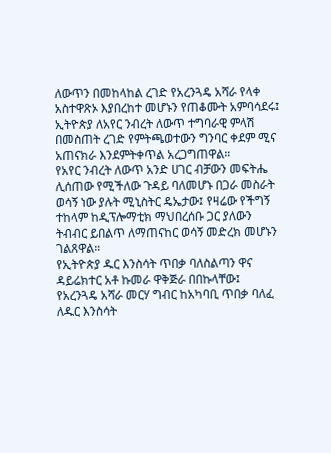ለውጥን በመከላከል ረገድ የአረንጓዴ አሻራ የላቀ አስተዋጽኦ እያበረከተ መሆኑን የጠቆሙት አምባሳደሩ፤ ኢትዮጵያ ለአየር ንብረት ለውጥ ተግባራዊ ምላሽ በመስጠት ረገድ የምትጫወተውን ግንባር ቀደም ሚና አጠናክራ እንደምትቀጥል አረጋግጠዋል።
የአየር ንብረት ለውጥ አንድ ሀገር ብቻውን መፍትሔ ሊሰጠው የሚችለው ጉዳይ ባለመሆኑ በጋራ መስራት ወሳኝ ነው ያሉት ሚኒስትር ዴኤታው፤ የዛሬው የችግኝ ተከላም ከዲፕሎማቲክ ማህበረሰቡ ጋር ያለውን ትብብር ይበልጥ ለማጠናከር ወሳኝ መድረክ መሆኑን ገልጸዋል።
የኢትዮጵያ ዱር እንስሳት ጥበቃ ባለስልጣን ዋና ዳይሬክተር አቶ ኩመራ ዋቅጅራ በበኩላቸው፤ የአረንጓዴ አሻራ መርሃ ግብር ከአካባቢ ጥበቃ ባለፈ ለዱር እንስሳት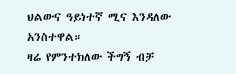ህልውና ዓይነተኛ ሚና እንዳለው አንስተዋል።
ዛሬ የምንተክለው ችግኝ ብቻ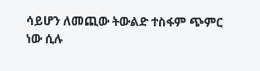ሳይሆን ለመጪው ትውልድ ተስፋም ጭምር ነው ሲሉ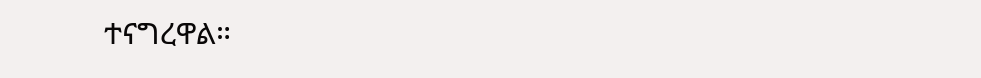ተናግረዋል።